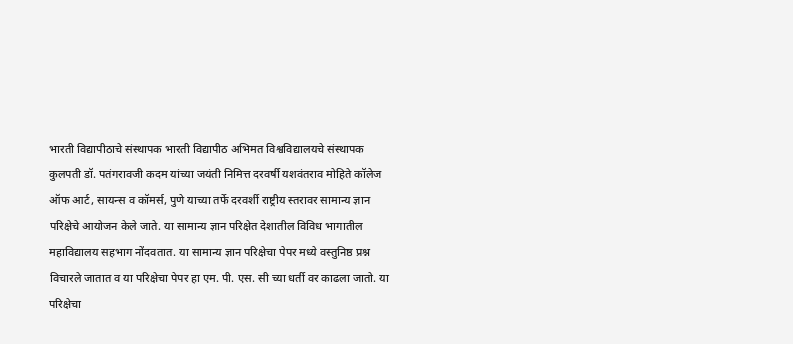भारती विद्यापीठाचे संस्थापक भारती विद्यापीठ अभिमत विश्वविद्यालयचे संस्थापक कुलपती डॉ. पतंगरावजी कदम यांच्या जयंती निमित्त दरवर्षी यशवंतराव मोहिते कॉलेज ऑफ आर्ट, सायन्स व कॉमर्स, पुणे याच्या तर्फे दरवर्शी राष्ट्रीय स्तरावर सामान्य ज्ञान परिक्षेचे आयोजन केले जाते. या सामान्य ज्ञान परिक्षेत देशातील विविध भागातील महाविद्यालय सहभाग नोंदवतात. या सामान्य ज्ञान परिक्षेचा पेपर मध्ये वस्तुनिष्ठ प्रश्न विचारले जातात व या परिक्षेचा पेपर हा एम. पी. एस. सी च्या धर्ती वर काढला जातो. या परिक्षेचा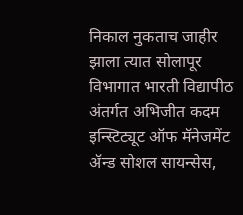निकाल नुकताच जाहीर झाला त्यात सोलापूर विभागात भारती विद्यापीठ अंतर्गत अभिजीत कदम इन्स्टिट्यूट ऑफ मॅनेजमेंट ॲन्ड सोशल सायन्सेस,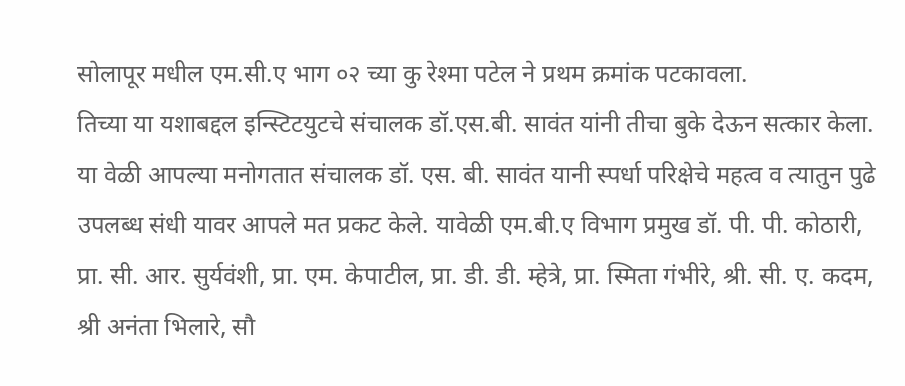सोलापूर मधील एम.सी.ए भाग ०२ च्या कु रेश्मा पटेल ने प्रथम क्रमांक पटकावला.
तिच्या या यशाबद्दल इन्स्टिटयुटचे संचालक डॉ.एस.बी. सावंत यांनी तीचा बुके देऊन सत्कार केला. या वेळी आपल्या मनोगतात संचालक डॉ. एस. बी. सावंत यानी स्पर्धा परिक्षेचे महत्व व त्यातुन पुढे उपलब्ध संधी यावर आपले मत प्रकट केले. यावेळी एम.बी.ए विभाग प्रमुख डॉ. पी. पी. कोठारी, प्रा. सी. आर. सुर्यवंशी, प्रा. एम. केपाटील, प्रा. डी. डी. म्हेत्रे, प्रा. स्मिता गंभीरे, श्री. सी. ए. कदम, श्री अनंता भिलारे, सौ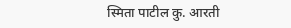स्मिता पाटील कु. आरती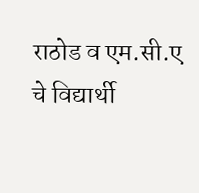राठोड व एम.सी.ए चे विद्यार्थी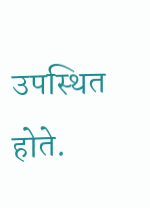उपस्थित होते.